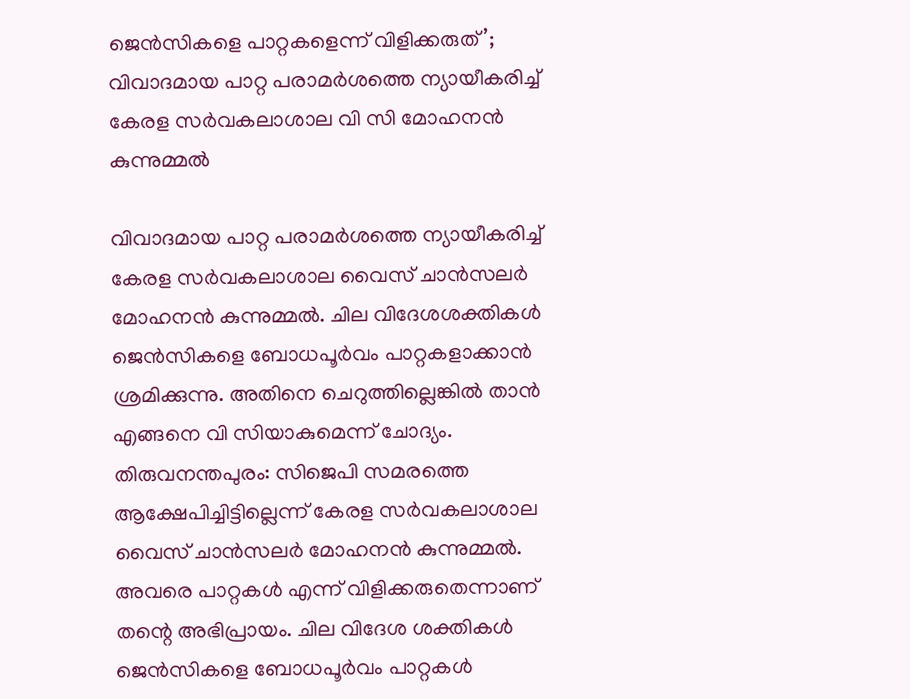ജെന്‍സികളെ പാറ്റകളെന്ന് വിളിക്കരുത്’; വിവാദമായ പാറ്റ പരാമര്‍ശത്തെ ന്യായീകരിച്ച് കേരള സര്‍വകലാശാല വി സി മോഹനന്‍ കുന്നുമ്മല്‍

വിവാദമായ പാറ്റ പരാമര്‍ശത്തെ ന്യായീകരിച്ച് കേരള സര്‍വകലാശാല വൈസ് ചാന്‍സലര്‍ മോഹനന്‍ കുന്നുമ്മല്‍. ചില വിദേശശക്തികള്‍ ജെന്‍സികളെ ബോധപൂര്‍വം പാറ്റകളാക്കാന്‍ ശ്രമിക്കുന്നു. അതിനെ ചെറുത്തില്ലെങ്കില്‍ താന്‍ എങ്ങനെ വി സിയാകുമെന്ന് ചോദ്യം.
തിരുവനന്തപുരം: സിജെപി സമരത്തെ ആക്ഷേപിച്ചിട്ടില്ലെന്ന് കേരള സര്‍വകലാശാല വൈസ് ചാന്‍സലര്‍ മോഹനന്‍ കുന്നുമ്മല്‍. അവരെ പാറ്റകള്‍ എന്ന് വിളിക്കരുതെന്നാണ് തന്റെ അഭിപ്രായം. ചില വിദേശ ശക്തികള്‍ ജെന്‍സികളെ ബോധപൂര്‍വം പാറ്റകള്‍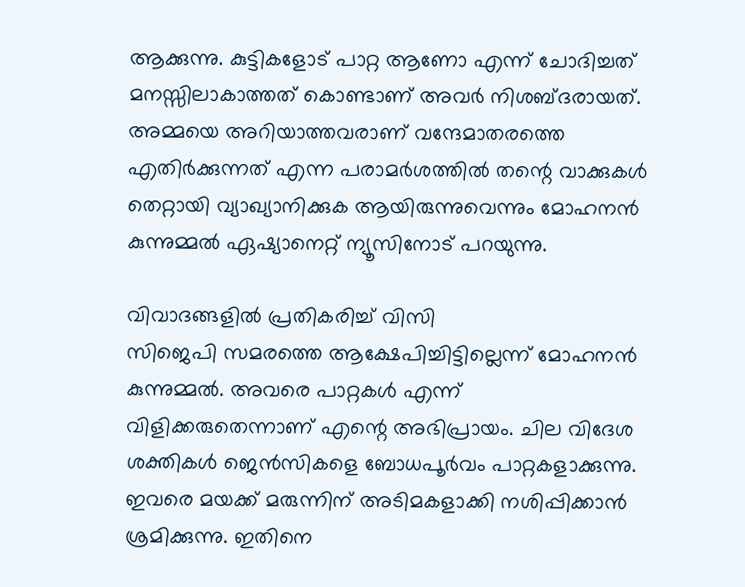ആക്കുന്നു. കുട്ടികളോട് പാറ്റ ആണോ എന്ന് ചോദിച്ചത് മനസ്സിലാകാത്തത് കൊണ്ടാണ് അവര്‍ നിശബ്ദരായത്. അമ്മയെ അറിയാത്തവരാണ് വന്ദേമാതരത്തെ എതിര്‍ക്കുന്നത് എന്ന പരാമര്‍ശത്തില്‍ തന്റെ വാക്കുകള്‍ തെറ്റായി വ്യാഖ്യാനിക്കുക ആയിരുന്നുവെന്നും മോഹനന്‍ കുന്നുമ്മല്‍ ഏഷ്യാനെറ്റ് ന്യൂസിനോട് പറയുന്നു.

വിവാദങ്ങളില്‍ പ്രതികരിച്ച് വിസി
സിജെപി സമരത്തെ ആക്ഷേപിച്ചിട്ടില്ലെന്ന് മോഹനന്‍ കുന്നുമ്മല്‍. അവരെ പാറ്റകള്‍ എന്ന് വിളിക്കരുതെന്നാണ് എന്റെ അഭിപ്രായം. ചില വിദേശ ശക്തികള്‍ ജെന്‍സികളെ ബോധപൂര്‍വം പാറ്റകളാക്കുന്നു. ഇവരെ മയക്ക് മരുന്നിന് അടിമകളാക്കി നശിപ്പിക്കാന്‍ ശ്രമിക്കുന്നു. ഇതിനെ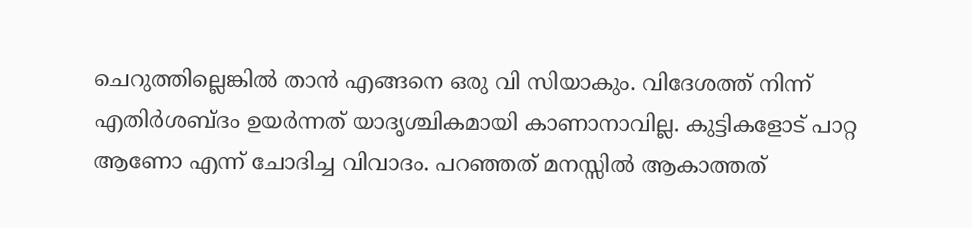ചെറുത്തില്ലെങ്കില്‍ താന്‍ എങ്ങനെ ഒരു വി സിയാകും. വിദേശത്ത് നിന്ന് എതിര്‍ശബ്ദം ഉയര്‍ന്നത് യാദൃശ്ചികമായി കാണാനാവില്ല. കുട്ടികളോട് പാറ്റ ആണോ എന്ന് ചോദിച്ച വിവാദം. പറഞ്ഞത് മനസ്സില്‍ ആകാത്തത്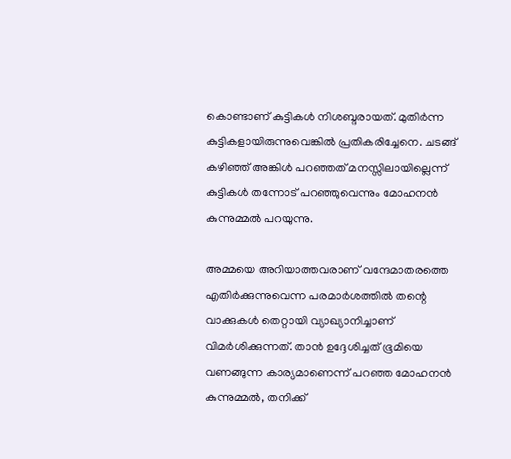കൊണ്ടാണ് കുട്ടികള്‍ നിശബ്ദരായത്. മുതിര്‍ന്ന കുട്ടികളായിരുന്നുവെങ്കില്‍ പ്രതികരിച്ചേനെ. ചടങ്ങ് കഴിഞ്ഞ് അങ്കിള്‍ പറഞ്ഞത് മനസ്സിലായില്ലെന്ന് കുട്ടികള്‍ തന്നോട് പറഞ്ഞുവെന്നും മോഹനന്‍ കുന്നുമ്മല്‍ പറയുന്നു.

അമ്മയെ അറിയാത്തവരാണ് വന്ദേമാതരത്തെ എതിര്‍ക്കുന്നുവെന്ന പരമാര്‍ശത്തില്‍ തന്റെ വാക്കുകള്‍ തെറ്റായി വ്യാഖ്യാനിച്ചാണ് വിമര്‍ശിക്കുന്നത്. താന്‍ ഉദ്ദേശിച്ചത് ഭൂമിയെ വണങ്ങുന്ന കാര്യമാണെന്ന് പറഞ്ഞ മോഹനന്‍ കുന്നുമ്മല്‍, തനിക്ക്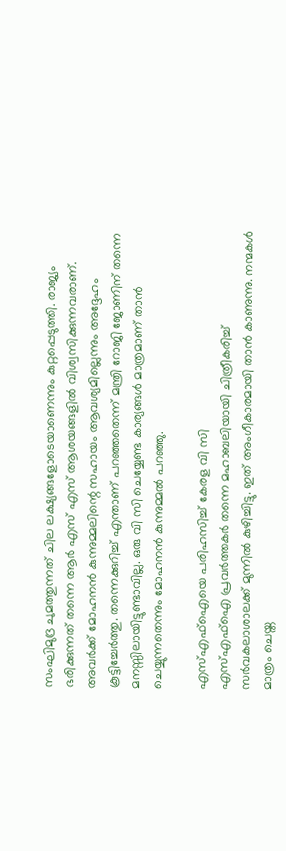സംഘിമുദ്ര ചുമത്തുന്നത് ചില ലക്ഷ്യങ്ങളോടെയാണെന്നും കുറ്റപ്പെടുത്തി. രാജ്യം ഭരിക്കുന്നത് തന്നെ ആര്‍ എസ് എസ് ആശയങ്ങളില്‍ വിശ്വസിക്കുന്നവരാണ്. അവര്‍ക്ക് മോഹനന്‍ കുന്നുമ്മലിന്റെ സഹായം ആവശ്യമില്ലെന്നും അദ്ദേഹം കൂട്ടിച്ചേര്‍ത്തു. തന്നെക്കുറിച്ച് എന്താണ് പറഞ്ഞതെന്ന് മന്ത്രി റോജി ജോണിന് തന്നെ മനസ്സിലായിട്ടുണ്ടാവില്ല. ഒരു വി സി ചെയ്യേണ്ട കാര്യങ്ങള്‍ മാത്രമാണ് താന്‍ ചെയ്യുന്നതെന്നും മോഹനന്‍ കുന്നുമ്മല്‍ പറഞ്ഞു.

എസ്എഫ്‌ഐയെ പരിഹസിച്ച് കേരള വി സി
എസ്എഫ്‌ഐ പ്രവര്‍ത്തകര്‍ തന്നെ മഹാബലിയായി ചിത്രീകരിച്ച് സര്‍വകലാശാലക്ക് മുന്നില്‍ കുഴിച്ചിട്ടു. ഇത് അംഗീകാരമായി താന്‍ കാണുന്നു. നന്മകള്‍ മാത്രം ചെയ്ത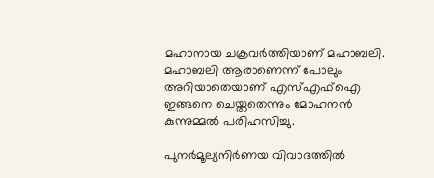മഹാനായ ചക്രവര്‍ത്തിയാണ് മഹാബലി. മഹാബലി ആരാണെന്ന് പോലും അറിയാതെയാണ് എസ്എഫ്‌ഐ ഇങ്ങനെ ചെയ്തതെന്നും മോഹനന്‍ കുന്നുമ്മല്‍ പരിഹസിച്ചു.

പുനര്‍മൂല്യനിര്‍ണയ വിവാദത്തില്‍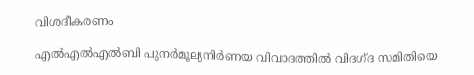വിശദീകരണം

എല്‍എല്‍എല്‍ബി പുനര്‍മൂല്യനിര്‍ണയ വിവാദത്തില്‍ വിദഗ്ദ സമിതിയെ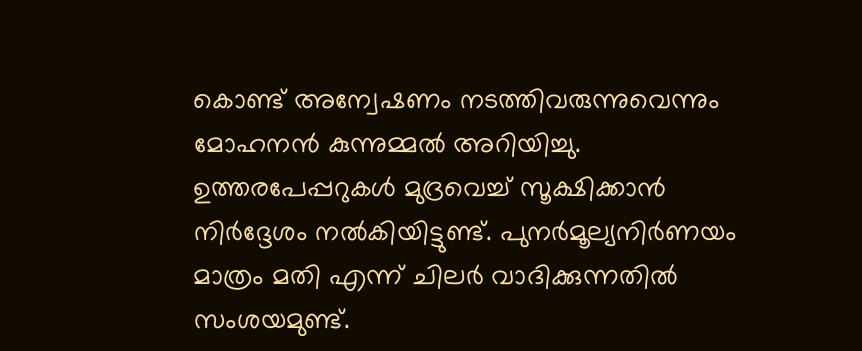കൊണ്ട് അന്വേഷണം നടത്തിവരുന്നുവെന്നും മോഹനന്‍ കുന്നുമ്മല്‍ അറിയിച്ചു. ഉത്തരപേപ്പറുകള്‍ മുദ്രവെച്ച് സൂക്ഷിക്കാന്‍ നിര്‍ദ്ദേശം നല്‍കിയിട്ടുണ്ട്. പുനര്‍മൂല്യനിര്‍ണയം മാത്രം മതി എന്ന് ചിലര്‍ വാദിക്കുന്നതില്‍ സംശയമുണ്ട്.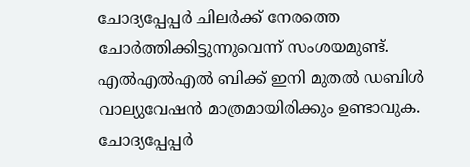ചോദ്യപ്പേപ്പര്‍ ചിലര്‍ക്ക് നേരത്തെ ചോര്‍ത്തിക്കിട്ടുന്നുവെന്ന് സംശയമുണ്ട്. എല്‍എല്‍എല്‍ ബിക്ക് ഇനി മുതല്‍ ഡബിള്‍ വാല്യുവേഷന്‍ മാത്രമായിരിക്കും ഉണ്ടാവുക. ചോദ്യപ്പേപ്പര്‍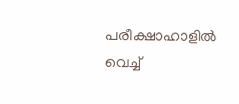പരീക്ഷാഹാളില്‍ വെച്ച്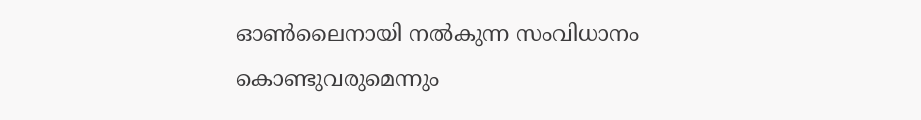ഓണ്‍ലൈനായി നല്‍കുന്ന സംവിധാനം കൊണ്ടുവരുമെന്നും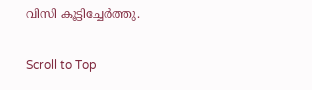വിസി കൂട്ടിച്ചേര്‍ത്തു.

Scroll to Top